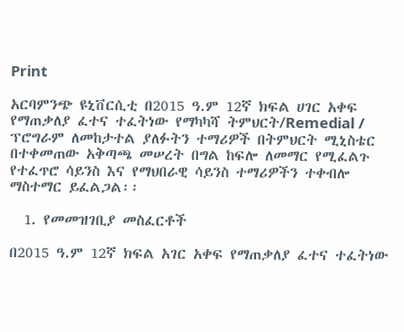Print

አርባምንጭ ዩኒቨርሲቲ በ2015 ዓ.ም 12ኛ ክፍል ሀገር አቀፍ የማጠቃለያ ፈተና ተፈትነው የማካካሻ ትምህርት/Remedial / ፕሮግራም ለመከታተል ያለፉትን ተማሪዎች በትምህርት ሚኒስቴር በተቀመጠው አቅጣጫ መሠረት በግል ከፍሎ ለመማር የሚፈልጉ የተፈጥሮ ሳይንስ እና የማህበራዊ ሳይንስ ተማሪዎችን ተቀብሎ ማስተማር ይፈልጋል፡፡

  1. የመመዝገቢያ መስፈርቶች

በ2015 ዓ.ም 12ኛ ክፍል አገር አቀፍ የማጠቃለያ ፈተና ተፈትነው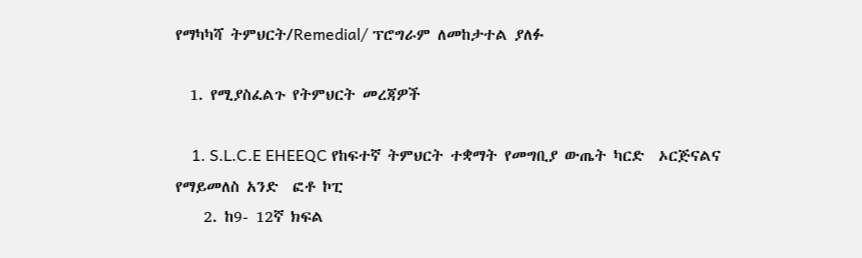የማካካሻ ትምህርት/Remedial/ ፕሮግራም ለመከታተል ያለፉ

  1. የሚያስፈልጉ የትምህርት መረጃዎች

    1. S.L.C.E EHEEQC የከፍተኛ ትምህርት ተቋማት የመግቢያ ውጤት ካርድ  ኦርጅናልና የማይመለስ አንድ  ፎቶ ኮፒ
    2. ከ9- 12ኛ ክፍል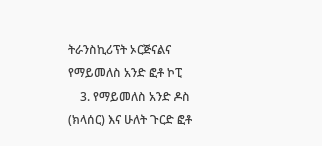ትራንስኪሪፕት ኦርጅናልና የማይመለስ አንድ ፎቶ ኮፒ
    3. የማይመለስ አንድ ዶስ (ክላሰር) እና ሁለት ጉርድ ፎቶ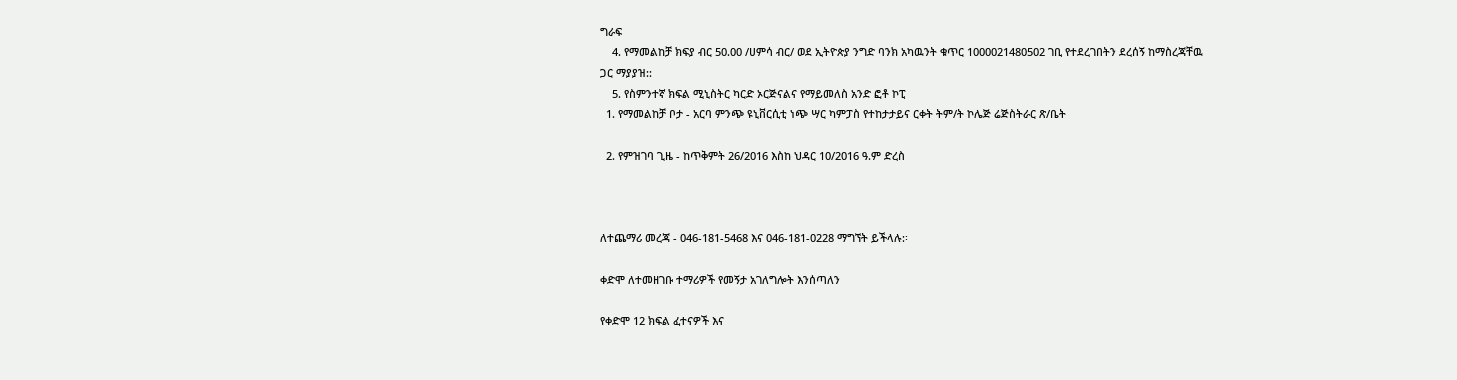ግራፍ
    4. የማመልከቻ ክፍያ ብር 50.00 /ሀምሳ ብር/ ወደ ኢትዮጵያ ንግድ ባንክ አካዉንት ቁጥር 1000021480502 ገቢ የተደረገበትን ደረሰኝ ከማስረጃቸዉ ጋር ማያያዝ::
    5. የስምንተኛ ክፍል ሚኒስትር ካርድ ኦርጅናልና የማይመለስ አንድ ፎቶ ኮፒ
  1. የማመልከቻ ቦታ - አርባ ምንጭ ዩኒቨርሲቲ ነጭ ሣር ካምፓስ የተከታታይና ርቀት ትም/ት ኮሌጅ ሬጅስትራር ጽ/ቤት

  2. የምዝገባ ጊዜ - ከጥቅምት 26/2016 እስከ ህዳር 10/2016 ዓ.ም ድረስ



ለተጨማሪ መረጃ - 046-181-5468 እና 046-181-0228 ማግኘት ይችላሉ:፡

ቀድሞ ለተመዘገቡ ተማሪዎች የመኝታ አገለግሎት እንሰጣለን

የቀድሞ 12 ክፍል ፈተናዎች እና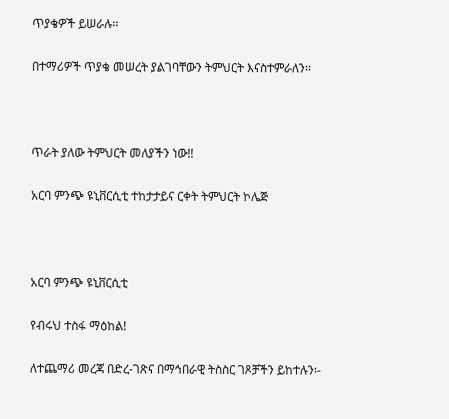ጥያቄዎች ይሠራሉ፡፡

በተማሪዎች ጥያቄ መሠረት ያልገባቸውን ትምህርት እናስተምራለን፡፡



ጥራት ያለው ትምህርት መለያችን ነው!!

አርባ ምንጭ ዩኒቨርሲቲ ተከታታይና ርቀት ትምህርት ኮሌጅ



አርባ ምንጭ ዩኒቨርሲቲ

የብሩህ ተስፋ ማዕከል!

ለተጨማሪ መረጃ በድረ-ገጽና በማኅበራዊ ትስስር ገጾቻችን ይከተሉን፡-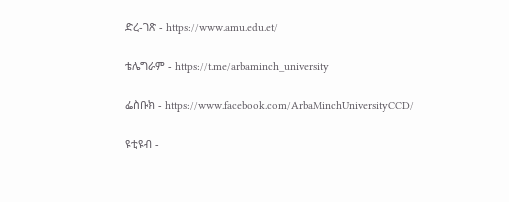ድረ-ገጽ - https://www.amu.edu.et/

ቴሌግራም - https://t.me/arbaminch_university

ፌስቡክ - https://www.facebook.com/ArbaMinchUniversityCCD/

ዩቲዩብ -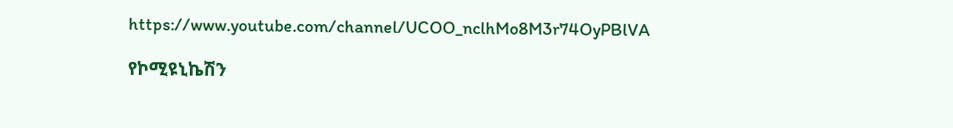https://www.youtube.com/channel/UCOO_nclhMo8M3r74OyPBlVA

የኮሚዩኒኬሽን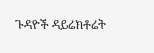ጉዳዮች ዳይሬክቶሬት